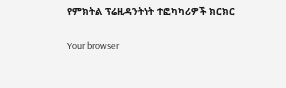የምክትል ፕሬዚዳንትነት ተፎካካሪዎች ክርክር

Your browser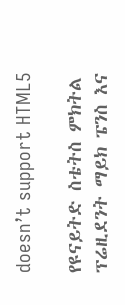doesn’t support HTML5

የዩናይትድ ስቴትስ ምክትል ፕሬዚደንት ማይክ ፔንስ እና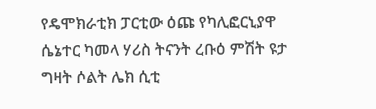የዴሞክራቲክ ፓርቲው ዕጩ የካሊፎርኒያዋ ሴኔተር ካመላ ሃሪስ ትናንት ረቡዕ ምሽት ዩታ ግዛት ሶልት ሌክ ሲቲ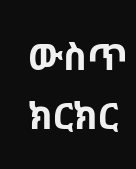ውስጥ ክርክር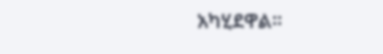አካሂደዋል።